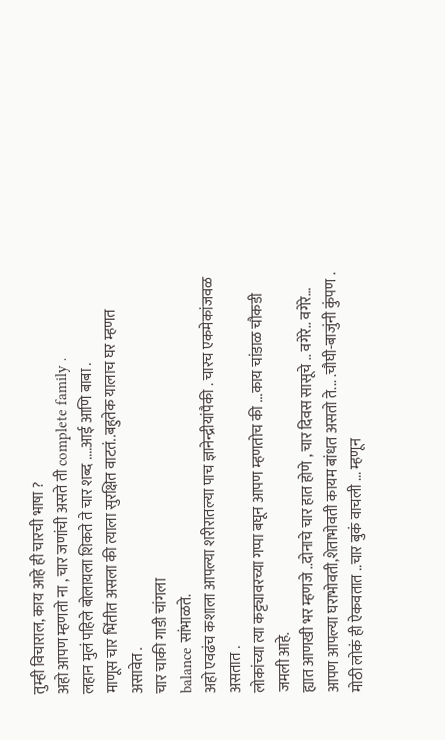तुम्ही विचाराल, काय आहे ही चारची भाषा ?
अहो आपण म्हणतो ना , चार जणांची असते ती complete family .
लहान मुलं पहिले बोलायला शिकते ते चार शब्द ....आई आणि बाबा .
माणूस चार भिंतीत असला की त्याला सुरक्षित वाटतं..बहुतेक यालाच घर म्हणत असावेत .
चार चाकी गाडी चांगला
balance सांभाळते.
अहो एवढंच कशाला आपल्या शरीरातल्या पाच ज्ञानेन्द्रीयांपैकी . चारच एकमेकांजवळ असतात .
लोकांच्या त्या कट्ट्यावरच्या गप्पा बघून आपण म्हणतोच की ...काय चांडाळ चौकडी जमली आहे.
ह्यात आणखी भर म्हणजे ..दोनाचे चार हात होणे , चार दिवस सासूचे .. वगेरे.. वगेरे…
आपण आपल्या घराभोवती,शेताभोवती कायम बांधत असतो ते... .चौघी-बाजुंनी कुंपण .
मोठी लोकं ही ऐकवतात ..चार बुकं वाचली ... म्हणून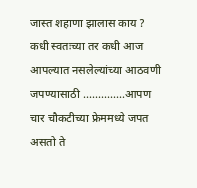जास्त शहाणा झालास काय ?
कधी स्वतःच्या तर कधी आज आपल्यात नसलेल्यांच्या आठवणी जपण्यासाठी ..............आपण चार चौकटीच्या फ्रेममध्ये जपत असतो ते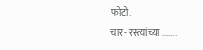फोटो.
चार- रस्त्यांच्या .......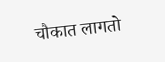चौकात लागतो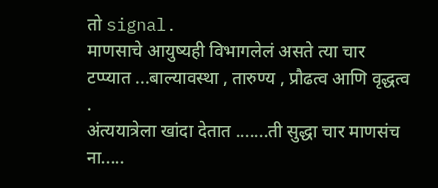तो signal.
माणसाचे आयुष्यही विभागलेलं असते त्या चार टप्प्यात ...बाल्यावस्था , तारुण्य , प्रौढत्व आणि वृद्धत्व .
अंत्ययात्रेला खांदा देतात .......ती सुद्धा चार माणसंच ना.....